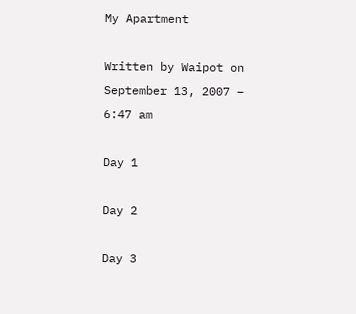My Apartment

Written by Waipot on September 13, 2007 – 6:47 am

Day 1

Day 2

Day 3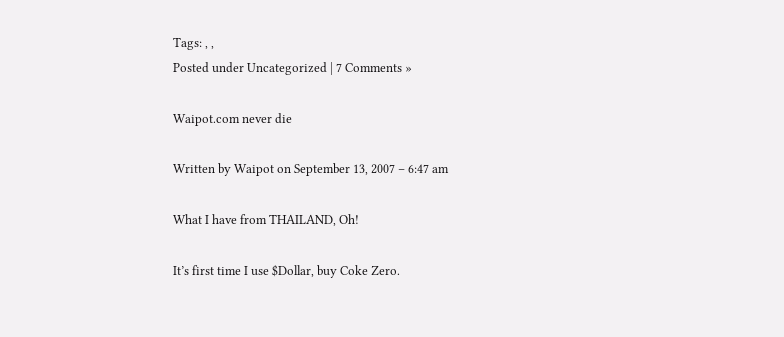Tags: , ,
Posted under Uncategorized | 7 Comments »

Waipot.com never die

Written by Waipot on September 13, 2007 – 6:47 am

What I have from THAILAND, Oh!

It’s first time I use $Dollar, buy Coke Zero.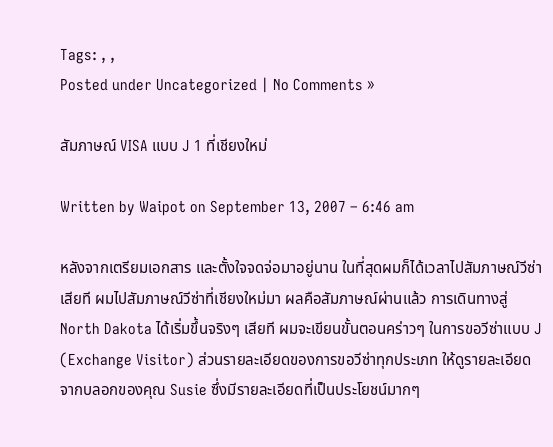Tags: , ,
Posted under Uncategorized | No Comments »

สัมภาษณ์ VISA แบบ J 1 ที่เชียงใหม่

Written by Waipot on September 13, 2007 – 6:46 am

หลังจากเตรียมเอกสาร และตั้งใจจดจ่อมาอยู่นาน ในที่สุดผมก็ได้เวลาไปสัมภาษณ์วีซ่าเสียที ผมไปสัมภาษณ์วีซ่าที่เชียงใหม่มา ผลคือสัมภาษณ์ผ่านแล้ว การเดินทางสู่ North Dakota ได้เริ่มขึ้นจริงๆ เสียที ผมจะเขียนขั้นตอนคร่าวๆ ในการขอวีซ่าแบบ J (Exchange Visitor) ส่วนรายละเอียดของการขอวีซ่าทุกประเภท ให้ดูรายละเอียดจากบลอกของคุณ Susie ซึ่งมีรายละเอียดที่เป็นประโยชน์มากๆ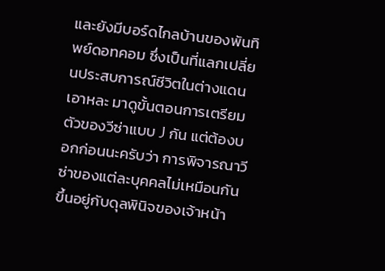และยังมีบอร์ดไกลบ้านของพันทิพย์ดอทคอม ซึ่งเป็นที่แลกเปลี่ยนประสบการณ์ชีวิตในต่างแดน เอาหละ มาดูขั้นตอนการเตรียมตัวของวีซ่าแบบ J กัน แต่ต้องบอกก่อนนะครับว่า การพิจารณาวีซ่าของแต่ละบุคคลไม่เหมือนกัน ขึ้นอยู่กับดุลพินิจของเจ้าหน้า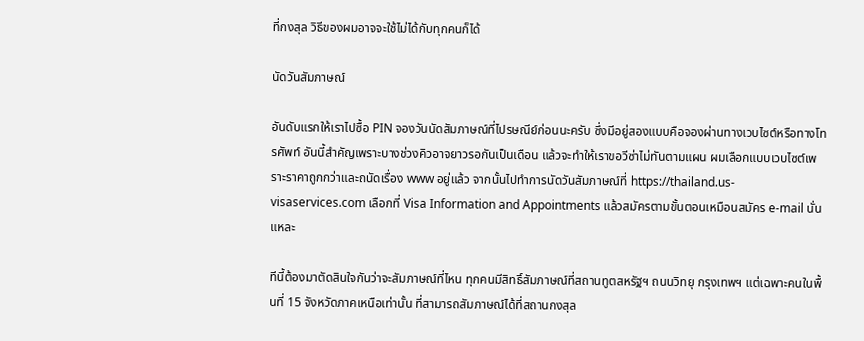ที่กงสุล วิธีของผมอาจจะใช้ไม่ได้กับทุกคนก็ได้

นัดวันสัมภาษณ์

อันดับแรกให้เราไปซื้อ PIN จองวันนัดสัมภาษณ์ที่ไปรษณีย์ก่อนนะครับ ซึ่งมีอยู่สองแบบคือจองผ่านทางเวบไซต์หรือทางโทรศัพท์ อันนี้สำคัญเพราะบางช่วงคิวอาจยาวรอกันเป็นเดือน แล้วจะทำให้เราขอวีซ่าไม่ทันตามแผน ผมเลือกแบบเวบไซต์เพราะราคาถูกกว่าและถนัดเรื่อง www อยู่แล้ว จากนั้นไปทำการนัดวันสัมภาษณ์ที่ https://thailand.us-visaservices.com เลือกที่ Visa Information and Appointments แล้วสมัครตามขั้นตอนเหมือนสมัคร e-mail นั่นแหละ

ทีนี้ต้องมาตัดสินใจกันว่าจะสัมภาษณ์ที่ไหน ทุกคนมีสิทธิ์สัมภาษณ์ที่สถานทูตสหรัฐฯ ถนนวิทยุ กรุงเทพฯ แต่เฉพาะคนในพื้นที่ 15 จังหวัดภาคเหนือเท่านั้น ที่สามารถสัมภาษณ์ได้ที่สถานกงสุล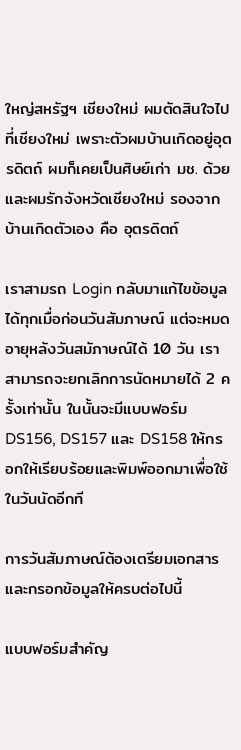ใหญ่สหรัฐฯ เชียงใหม่ ผมตัดสินใจไปที่เชียงใหม่ เพราะตัวผมบ้านเกิดอยู่อุตรดิตถ์ ผมก็เคยเป็นศิษย์เก่า มช. ด้วย และผมรักจังหวัดเชียงใหม่ รองจากบ้านเกิดตัวเอง คือ อุตรดิตถ์

เราสามรถ Login กลับมาแก้ไขข้อมูลได้ทุกเมื่อก่อนวันสัมภาษณ์ แต่จะหมดอายุหลังวันสมัภาษณ์ได้ 10 วัน เราสามารถจะยกเลิกการนัดหมายได้ 2 ครั้งเท่านั้น ในนั้นจะมีแบบฟอร์ม DS156, DS157 และ DS158 ให้กรอกให้เรียบร้อยและพิมพ์ออกมาเพื่อใช้ในวันนัดอีกที

การวันสัมภาษณ์ต้องเตรียมเอกสารและกรอกข้อมูลให้ครบต่อไปนี้

แบบฟอร์มสำคัญ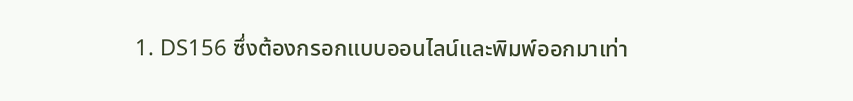1. DS156 ซึ่งต้องกรอกแบบออนไลน์และพิมพ์ออกมาเท่า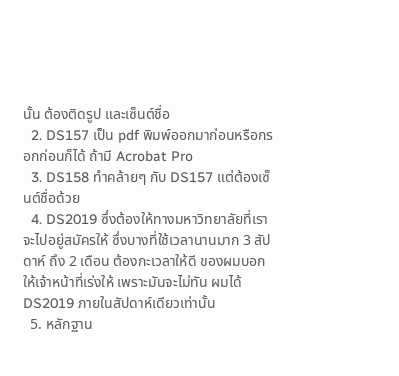นั้น ต้องติดรูป และเซ็นต์ชื่อ
  2. DS157 เป็น pdf พิมพ์ออกมาก่อนหรือกรอกก่อนก็ได้ ถ้ามี Acrobat Pro
  3. DS158 ทำคล้ายๆ กับ DS157 แต่ต้องเซ็นต์ชื่อด้วย
  4. DS2019 ซึ่งต้องให้ทางมหาวิทยาลัยที่เราจะไปอยู่สมัครให้ ซึ่งบางที่ใช้เวลานานมาก 3 สัปดาห์ ถึง 2 เดือน ต้องกะเวลาให้ดี ของผมบอกให้เจ้าหน้าที่เร่งให้ เพราะมันจะไม่ทัน ผมได้ DS2019 ภายในสัปดาห์เดียวเท่านั้น
  5. หลักฐาน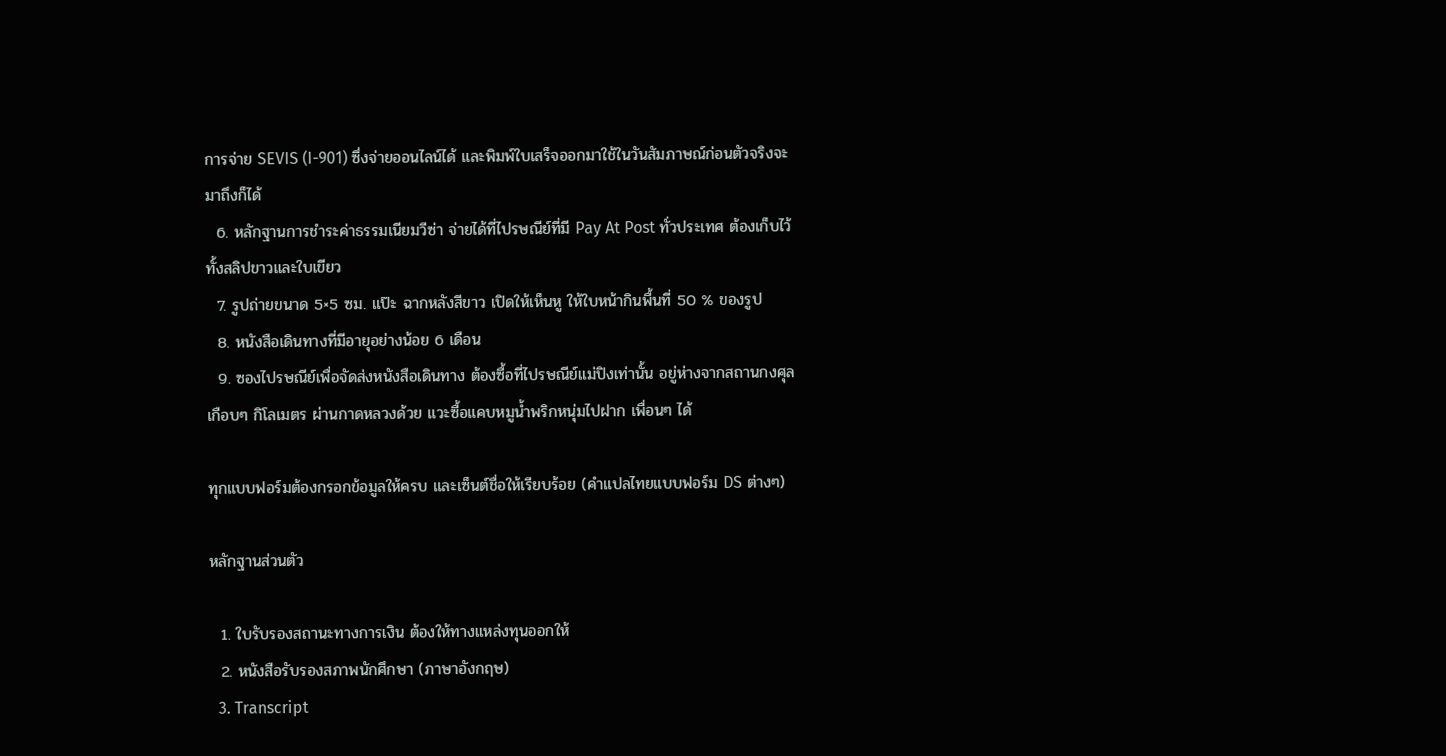การจ่าย SEVIS (I-901) ซึ่งจ่ายออนไลน์ได้ และพิมพ์ใบเสร็จออกมาใช้ในวันสัมภาษณ์ก่อนตัวจริงจะมาถึงก็ได้
  6. หลักฐานการชำระค่าธรรมเนียมวีซ่า จ่ายได้ที่ไปรษณีย์ที่มี Pay At Post ทั่วประเทศ ต้องเก็บไว้ทั้งสลิปขาวและใบเขียว
  7. รูปถ่ายขนาด 5×5 ซม. แป๊ะ ฉากหลังสีขาว เปิดให้เห็นหู ให้ใบหน้ากินพื้นที่ 50 % ของรูป
  8. หนังสือเดินทางที่มีอายุอย่างน้อย 6 เดือน
  9. ซองไปรษณีย์เพื่อจัดส่งหนังสือเดินทาง ต้องซื้อที่ไปรษณีย์แม่ปิงเท่านั้น อยู่ห่างจากสถานกงศุล เกือบๆ กิโลเมตร ผ่านกาดหลวงด้วย แวะซื้อแคบหมูน้ำพริกหนุ่มไปฝาก เพื่อนๆ ได้

ทุกแบบฟอร์มต้องกรอกข้อมูลให้ครบ และเซ็นต์ชื่อให้เรียบร้อย (คำแปลไทยแบบฟอร์ม DS ต่างๆ)

หลักฐานส่วนตัว

  1. ใบรับรองสถานะทางการเงิน ต้องให้ทางแหล่งทุนออกให้
  2. หนังสือรับรองสภาพนักศึกษา (ภาษาอังกฤษ)
  3. Transcript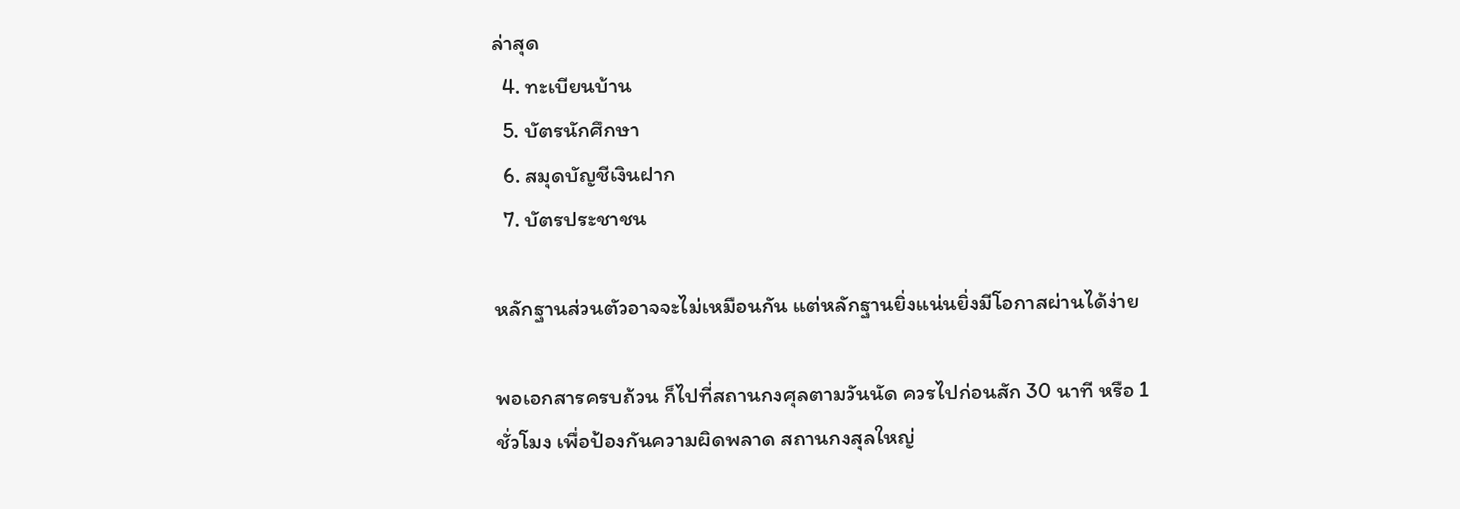ล่าสุด
  4. ทะเบียนบ้าน
  5. บัตรนักศึกษา
  6. สมุดบัญชีเงินฝาก
  7. บัตรประชาชน

หลักฐานส่วนตัวอาจจะไม่เหมือนกัน แต่หลักฐานยิ่งแน่นยิ่งมีโอกาสผ่านได้ง่าย

พอเอกสารครบถ้วน ก็ไปที่สถานกงศุลตามวันนัด ควรไปก่อนสัก 30 นาที หรือ 1 ชั่วโมง เพื่อป้องกันความผิดพลาด สถานกงสุลใหญ่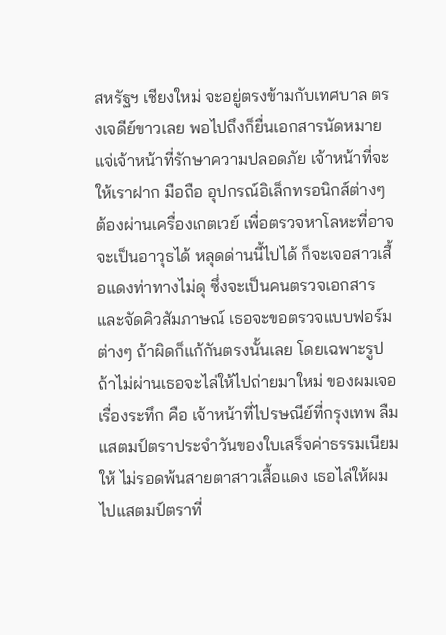สหรัฐฯ เชียงใหม่ จะอยู่ตรงข้ามกับเทศบาล ตรงเจดีย์ขาวเลย พอไปถึงก็ยื่นเอกสารนัดหมายแจ่เจ้าหน้าที่รักษาความปลอดภัย เจ้าหน้าที่จะให้เราฝาก มือถือ อุปกรณ์อิเล็กทรอนิกส์ต่างๆ ต้องผ่านเครื่องเกตเวย์ เพื่อตรวจหาโลหะที่อาจจะเป็นอาวุธได้ หลุดด่านนี้ไปได้ ก็จะเจอสาวเสื้อแดงท่าทางไม่ดุ ซึ่งจะเป็นคนตรวจเอกสารและจัดคิวสัมภาษณ์ เธอจะขอตรวจแบบฟอร์มต่างๆ ถ้าผิดก็แก้กันตรงนั้นเลย โดยเฉพาะรูป ถ้าไม่ผ่านเธอจะไล่ให้ไปถ่ายมาใหม่ ของผมเจอเรื่องระทึก คือ เจ้าหน้าที่ไปรษณีย์ที่กรุงเทพ ลืมแสตมป์ตราประจำวันของใบเสร็จค่าธรรมเนียมให้ ไม่รอดพ้นสายตาสาวเสื้อแดง เธอไล่ให้ผมไปแสตมป์ตราที่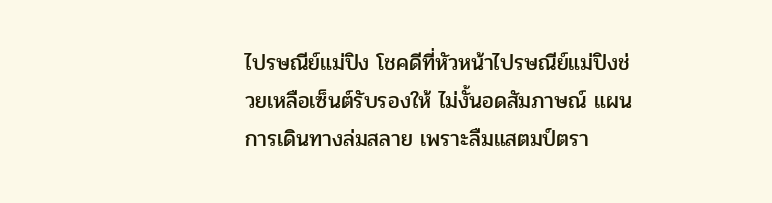ไปรษณีย์แม่ปิง โชคดีที่หัวหน้าไปรษณีย์แม่ปิงช่วยเหลือเซ็นต์รับรองให้ ไม่งั้นอดสัมภาษณ์ แผนการเดินทางล่มสลาย เพราะลืมแสตมป์ตรา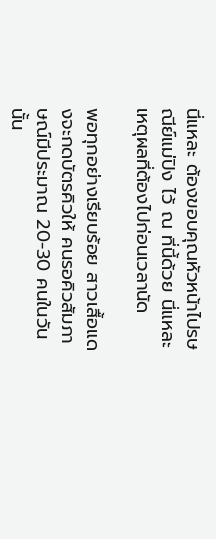นี่แหละ ต้องขอบคุณหัวหน้าไปรษณีย์แม่ปิง ไว้ ณ ที่นี้ด้วย นี่แหละเหตุผลที่ต้องไปก่อนเวลานัด

พอทุกอย่างเรียบร้อย สาวเสื้อแดงจะกดบัตรคิวให้ คนรอคิวสัมภาษณ์มีประมาณ 20-30 คนในวันนั้น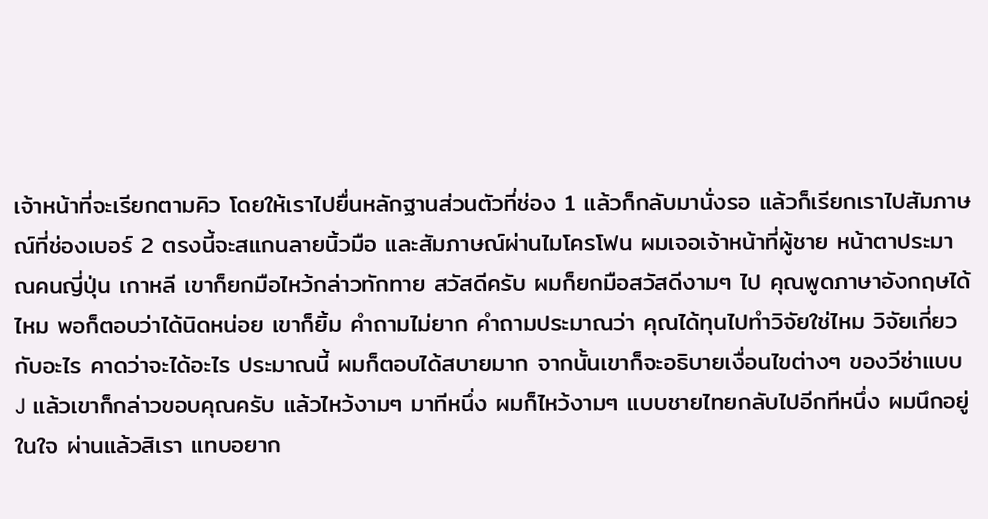เจ้าหน้าที่จะเรียกตามคิว โดยให้เราไปยื่นหลักฐานส่วนตัวที่ช่อง 1 แล้วก็กลับมานั่งรอ แล้วก็เรียกเราไปสัมภาษณ์ที่ช่องเบอร์ 2 ตรงนี้จะสแกนลายนิ้วมือ และสัมภาษณ์ผ่านไมโครโฟน ผมเจอเจ้าหน้าที่ผู้ชาย หน้าตาประมาณคนญี่ปุ่น เกาหลี เขาก็ยกมือไหว้กล่าวทักทาย สวัสดีครับ ผมก็ยกมือสวัสดีงามๆ ไป คุณพูดภาษาอังกฤษได้ไหม พอก็ตอบว่าได้นิดหน่อย เขาก็ยิ้ม คำถามไม่ยาก คำถามประมาณว่า คุณได้ทุนไปทำวิจัยใช่ไหม วิจัยเกี่ยวกับอะไร คาดว่าจะได้อะไร ประมาณนี้ ผมก็ตอบได้สบายมาก จากนั้นเขาก็จะอธิบายเงื่อนไขต่างๆ ของวีซ่าแบบ J แล้วเขาก็กล่าวขอบคุณครับ แล้วไหว้งามๆ มาทีหนึ่ง ผมก็ไหว้งามๆ แบบชายไทยกลับไปอีกทีหนึ่ง ผมนึกอยู่ในใจ ผ่านแล้วสิเรา แทบอยาก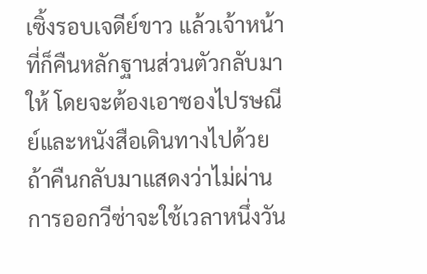เซิ้งรอบเจดีย์ขาว แล้วเจ้าหน้าที่ก็คืนหลักฐานส่วนตัวกลับมาให้ โดยจะต้องเอาซองไปรษณีย์และหนังสือเดินทางไปด้วย ถ้าคืนกลับมาแสดงว่าไม่ผ่าน การออกวีซ่าจะใช้เวลาหนึ่งวัน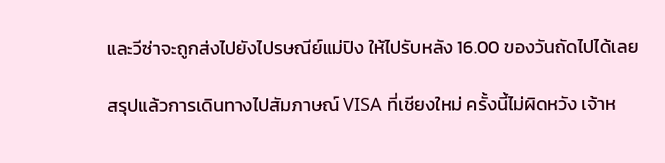และวีซ่าจะถูกส่งไปยังไปรษณีย์แม่ปิง ให้ไปรับหลัง 16.00 ของวันถัดไปได้เลย

สรุปแล้วการเดินทางไปสัมภาษณ์ VISA ที่เชียงใหม่ ครั้งนี้ไม่ผิดหวัง เจ้าห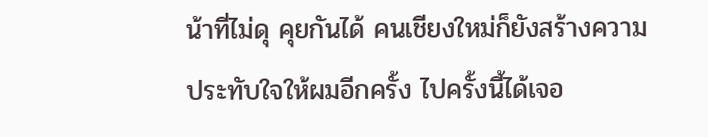น้าที่ไม่ดุ คุยกันได้ คนเชียงใหม่ก็ยังสร้างความประทับใจให้ผมอีกครั้ง ไปครั้งนี้ได้เจอ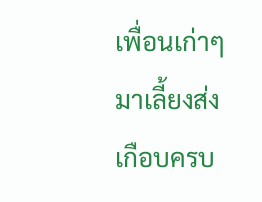เพื่อนเก่าๆ มาเลี้ยงส่งเกือบครบ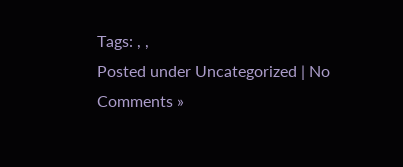Tags: , ,
Posted under Uncategorized | No Comments »